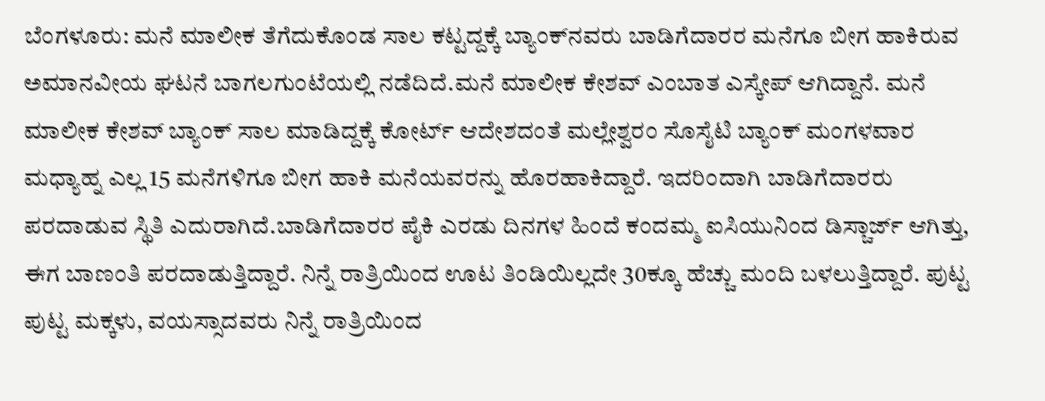ಬೆಂಗಳೂರು: ಮನೆ ಮಾಲೀಕ ತೆಗೆದುಕೊಂಡ ಸಾಲ ಕಟ್ಟದ್ದಕ್ಕೆ ಬ್ಯಾಂಕ್‍ನವರು ಬಾಡಿಗೆದಾರರ ಮನೆಗೂ ಬೀಗ ಹಾಕಿರುವ ಅಮಾನವೀಯ ಘಟನೆ ಬಾಗಲಗುಂಟೆಯಲ್ಲಿ ನಡೆದಿದೆ.ಮನೆ ಮಾಲೀಕ ಕೇಶವ್ ಎಂಬಾತ ಎಸ್ಕೇಪ್ ಆಗಿದ್ದಾನೆ. ಮನೆ ಮಾಲೀಕ ಕೇಶವ್ ಬ್ಯಾಂಕ್ ಸಾಲ ಮಾಡಿದ್ದಕ್ಕೆ ಕೋರ್ಟ್ ಆದೇಶದಂತೆ ಮಲ್ಲೇಶ್ವರಂ ಸೊಸೈಟಿ ಬ್ಯಾಂಕ್ ಮಂಗಳವಾರ ಮಧ್ಯಾಹ್ನ ಎಲ್ಲ 15 ಮನೆಗಳಿಗೂ ಬೀಗ ಹಾಕಿ ಮನೆಯವರನ್ನು ಹೊರಹಾಕಿದ್ದಾರೆ. ಇದರಿಂದಾಗಿ ಬಾಡಿಗೆದಾರರು ಪರದಾಡುವ ಸ್ಥಿತಿ ಎದುರಾಗಿದೆ.ಬಾಡಿಗೆದಾರರ ಪೈಕಿ ಎರಡು ದಿನಗಳ ಹಿಂದೆ ಕಂದಮ್ಮ ಐಸಿಯುನಿಂದ ಡಿಸ್ಚಾರ್ಜ್ ಆಗಿತ್ತು, ಈಗ ಬಾಣಂತಿ ಪರದಾಡುತ್ತಿದ್ದಾರೆ. ನಿನ್ನೆ ರಾತ್ರಿಯಿಂದ ಊಟ ತಿಂಡಿಯಿಲ್ಲದೇ 30ಕ್ಕೂ ಹೆಚ್ಚು ಮಂದಿ ಬಳಲುತ್ತಿದ್ದಾರೆ. ಪುಟ್ಟ ಪುಟ್ಟ ಮಕ್ಕಳು, ವಯಸ್ಸಾದವರು ನಿನ್ನೆ ರಾತ್ರಿಯಿಂದ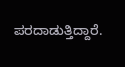ಪರದಾಡುತ್ತಿದ್ದಾರೆ.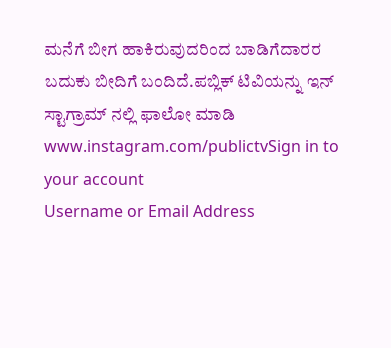ಮನೆಗೆ ಬೀಗ ಹಾಕಿರುವುದರಿಂದ ಬಾಡಿಗೆದಾರರ ಬದುಕು ಬೀದಿಗೆ ಬಂದಿದೆ.ಪಬ್ಲಿಕ್ ಟಿವಿಯನ್ನು ಇನ್ ಸ್ಟಾಗ್ರಾಮ್ ನಲ್ಲಿ ಫಾಲೋ ಮಾಡಿ www.instagram.com/publictvSign in to your account
Username or Email Address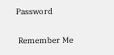Password

 Remember Me